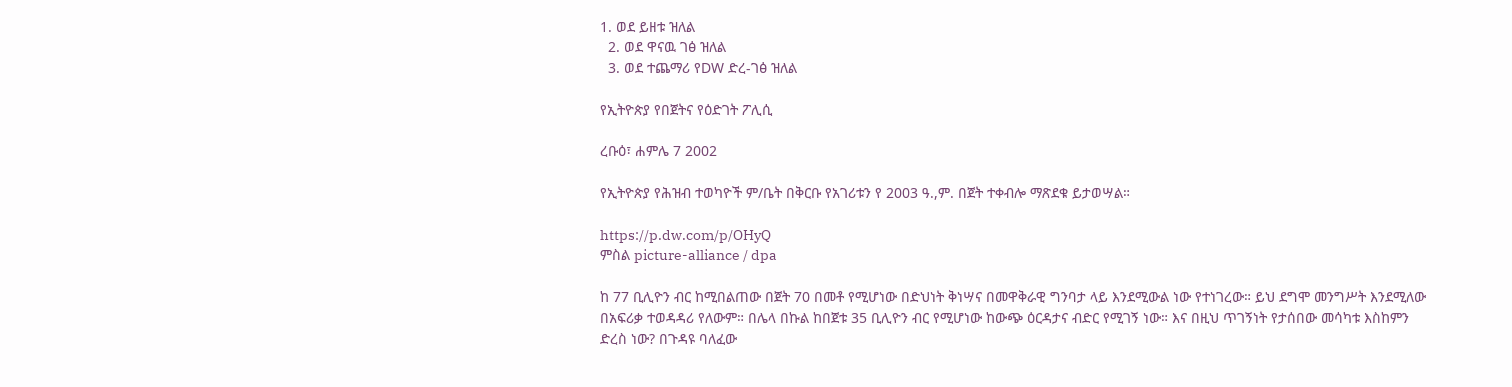1. ወደ ይዘቱ ዝለል
  2. ወደ ዋናዉ ገፅ ዝለል
  3. ወደ ተጨማሪ የDW ድረ-ገፅ ዝለል

የኢትዮጵያ የበጀትና የዕድገት ፖሊሲ

ረቡዕ፣ ሐምሌ 7 2002

የኢትዮጵያ የሕዝብ ተወካዮች ም/ቤት በቅርቡ የአገሪቱን የ 2003 ዓ.,ም. በጀት ተቀብሎ ማጽደቁ ይታወሣል።

https://p.dw.com/p/OHyQ
ምስል picture-alliance / dpa

ከ 77 ቢሊዮን ብር ከሚበልጠው በጀት 70 በመቶ የሚሆነው በድህነት ቅነሣና በመዋቅራዊ ግንባታ ላይ እንደሚውል ነው የተነገረው። ይህ ደግሞ መንግሥት እንደሚለው በአፍሪቃ ተወዳዳሪ የለውም። በሌላ በኩል ከበጀቱ 35 ቢሊዮን ብር የሚሆነው ከውጭ ዕርዳታና ብድር የሚገኝ ነው። እና በዚህ ጥገኝነት የታሰበው መሳካቱ እስከምን ድረስ ነው? በጉዳዩ ባለፈው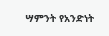ሣምንት የአንድነት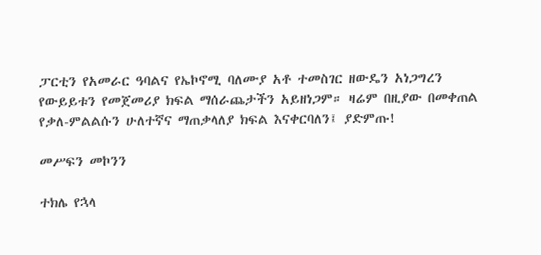ፓርቲን የአመራር ዓባልና የኤኮኖሚ ባለሙያ አቶ ተመስገር ዘውዴን አነጋግረን የውይይቱን የመጀመሪያ ክፍል ማሰራጨታችን አይዘነጋም። ዛሬም በዚያው በመቀጠል የቃለ-ምልልሱን ሁለተኛና ማጠቃላለያ ክፍል እናቀርባለን፤ ያድምጡ!

መሥፍን መኮንን

ተክሌ የኋላ